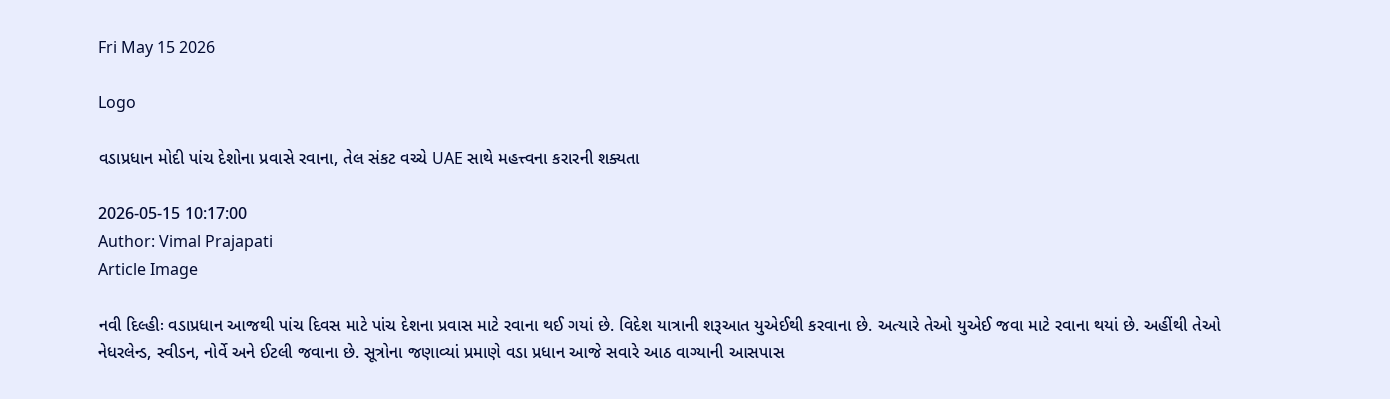Fri May 15 2026

Logo

વડાપ્રધાન મોદી પાંચ દેશોના પ્રવાસે રવાના, તેલ સંકટ વચ્ચે UAE સાથે મહત્ત્વના કરારની શક્યતા

2026-05-15 10:17:00
Author: Vimal Prajapati
Article Image

નવી દિલ્હીઃ વડાપ્રધાન આજથી પાંચ દિવસ માટે પાંચ દેશના પ્રવાસ માટે રવાના થઈ ગયાં છે. વિદેશ યાત્રાની શરૂઆત યુએઈથી કરવાના છે. અત્યારે તેઓ યુએઈ જવા માટે રવાના થયાં છે. અહીંથી તેઓ નેધરલેન્ડ, સ્વીડન, નોર્વે અને ઈટલી જવાના છે. સૂત્રોના જણાવ્યાં પ્રમાણે વડા પ્રધાન આજે સવારે આઠ વાગ્યાની આસપાસ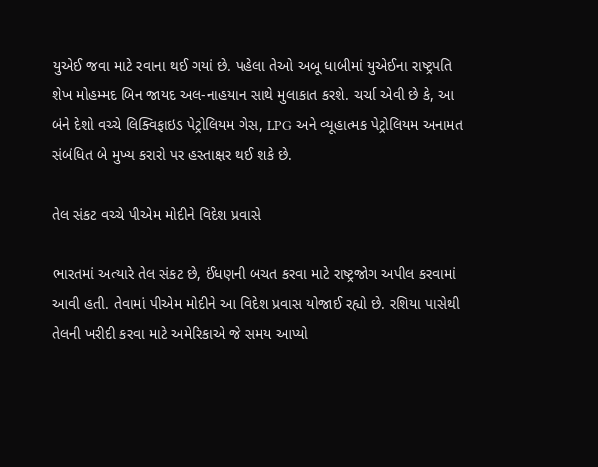યુએઈ જવા માટે રવાના થઈ ગયાં છે. પહેલા તેઓ અબૂ ધાબીમાં યુએઈના રાષ્ટ્રપતિ શેખ મોહમ્મદ બિન જાયદ અલ-નાહયાન સાથે મુલાકાત કરશે. ચર્ચા એવી છે કે, આ બંને દેશો વચ્ચે લિક્વિફાઇડ પેટ્રોલિયમ ગેસ, LPG અને વ્યૂહાત્મક પેટ્રોલિયમ અનામત સંબંધિત બે મુખ્ય કરારો પર હસ્તાક્ષર થઈ શકે છે.

તેલ સંકટ વચ્ચે પીએમ મોદીને વિદેશ પ્રવાસે

ભારતમાં અત્યારે તેલ સંકટ છે, ઈંધણની બચત કરવા માટે રાષ્ટ્રજોગ અપીલ કરવામાં આવી હતી. તેવામાં પીએમ મોદીને આ વિદેશ પ્રવાસ યોજાઈ રહ્યો છે. રશિયા પાસેથી તેલની ખરીદી કરવા માટે અમેરિકાએ જે સમય આપ્યો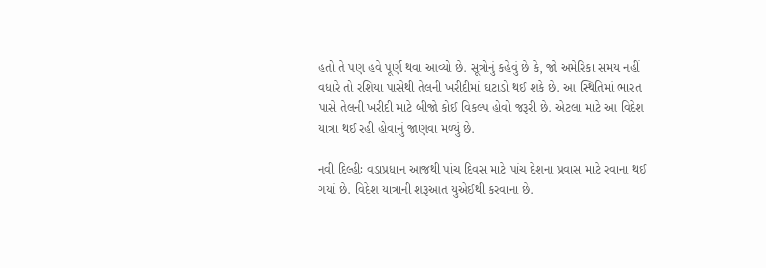હતો તે પણ હવે પૂર્ણ થવા આવ્યો છે. સૂત્રોનું કહેવું છે કે, જો અમેરિકા સમય નહીં વધારે તો રશિયા પાસેથી તેલની ખરીદીમાં ઘટાડો થઈ શકે છે. આ સ્થિતિમાં ભારત પાસે તેલની ખરીદી માટે બીજો કોઈ વિકલ્પ હોવો જરૂરી છે. એટલા માટે આ વિદેશ યાત્રા થઈ રહી હોવાનું જાણવા મળ્યું છે.

નવી દિલ્હીઃ વડાપ્રધાન આજથી પાંચ દિવસ માટે પાંચ દેશના પ્રવાસ માટે રવાના થઈ ગયાં છે. વિદેશ યાત્રાની શરૂઆત યુએઈથી કરવાના છે.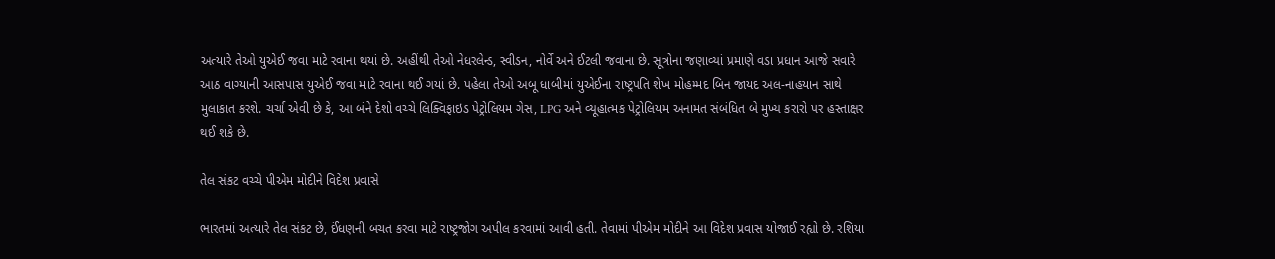અત્યારે તેઓ યુએઈ જવા માટે રવાના થયાં છે. અહીંથી તેઓ નેધરલેન્ડ, સ્વીડન, નોર્વે અને ઈટલી જવાના છે. સૂત્રોના જણાવ્યાં પ્રમાણે વડા પ્રધાન આજે સવારે આઠ વાગ્યાની આસપાસ યુએઈ જવા માટે રવાના થઈ ગયાં છે. પહેલા તેઓ અબૂ ધાબીમાં યુએઈના રાષ્ટ્રપતિ શેખ મોહમ્મદ બિન જાયદ અલ-નાહયાન સાથે મુલાકાત કરશે. ચર્ચા એવી છે કે, આ બંને દેશો વચ્ચે લિક્વિફાઇડ પેટ્રોલિયમ ગેસ, LPG અને વ્યૂહાત્મક પેટ્રોલિયમ અનામત સંબંધિત બે મુખ્ય કરારો પર હસ્તાક્ષર થઈ શકે છે.

તેલ સંકટ વચ્ચે પીએમ મોદીને વિદેશ પ્રવાસે

ભારતમાં અત્યારે તેલ સંકટ છે, ઈંધણની બચત કરવા માટે રાષ્ટ્રજોગ અપીલ કરવામાં આવી હતી. તેવામાં પીએમ મોદીને આ વિદેશ પ્રવાસ યોજાઈ રહ્યો છે. રશિયા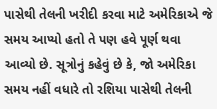પાસેથી તેલની ખરીદી કરવા માટે અમેરિકાએ જે સમય આપ્યો હતો તે પણ હવે પૂર્ણ થવા આવ્યો છે. સૂત્રોનું કહેવું છે કે, જો અમેરિકા સમય નહીં વધારે તો રશિયા પાસેથી તેલની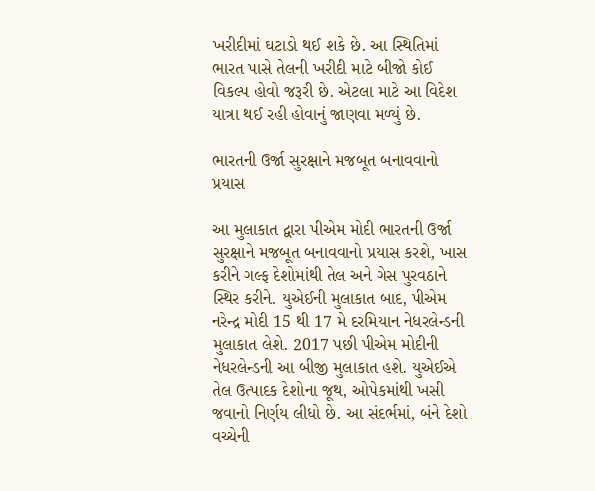ખરીદીમાં ઘટાડો થઈ શકે છે. આ સ્થિતિમાં ભારત પાસે તેલની ખરીદી માટે બીજો કોઈ વિકલ્પ હોવો જરૂરી છે. એટલા માટે આ વિદેશ યાત્રા થઈ રહી હોવાનું જાણવા મળ્યું છે.

ભારતની ઉર્જા સુરક્ષાને મજબૂત બનાવવાનો પ્રયાસ

આ મુલાકાત દ્વારા પીએમ મોદી ભારતની ઉર્જા સુરક્ષાને મજબૂત બનાવવાનો પ્રયાસ કરશે, ખાસ કરીને ગલ્ફ દેશોમાંથી તેલ અને ગેસ પુરવઠાને સ્થિર કરીને. યુએઈની મુલાકાત બાદ, પીએમ નરેન્દ્ર મોદી 15 થી 17 મે દરમિયાન નેધરલેન્ડની મુલાકાત લેશે. 2017 પછી પીએમ મોદીની નેધરલેન્ડની આ બીજી મુલાકાત હશે. યુએઈએ તેલ ઉત્પાદક દેશોના જૂથ, ઓપેકમાંથી ખસી જવાનો નિર્ણય લીધો છે. આ સંદર્ભમાં, બંને દેશો વચ્ચેની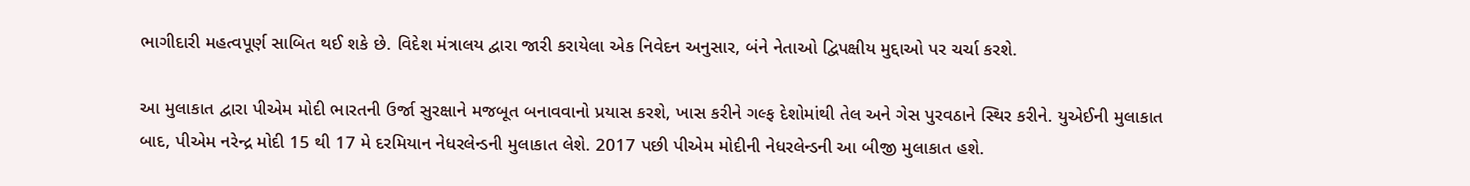ભાગીદારી મહત્વપૂર્ણ સાબિત થઈ શકે છે. વિદેશ મંત્રાલય દ્વારા જારી કરાયેલા એક નિવેદન અનુસાર, બંને નેતાઓ દ્વિપક્ષીય મુદ્દાઓ પર ચર્ચા કરશે.

આ મુલાકાત દ્વારા પીએમ મોદી ભારતની ઉર્જા સુરક્ષાને મજબૂત બનાવવાનો પ્રયાસ કરશે, ખાસ કરીને ગલ્ફ દેશોમાંથી તેલ અને ગેસ પુરવઠાને સ્થિર કરીને. યુએઈની મુલાકાત બાદ, પીએમ નરેન્દ્ર મોદી 15 થી 17 મે દરમિયાન નેધરલેન્ડની મુલાકાત લેશે. 2017 પછી પીએમ મોદીની નેધરલેન્ડની આ બીજી મુલાકાત હશે.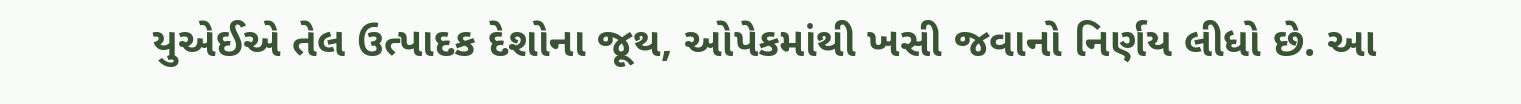યુએઈએ તેલ ઉત્પાદક દેશોના જૂથ, ઓપેકમાંથી ખસી જવાનો નિર્ણય લીધો છે. આ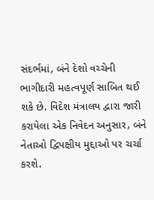સંદર્ભમાં, બંને દેશો વચ્ચેની ભાગીદારી મહત્વપૂર્ણ સાબિત થઈ શકે છે. વિદેશ મંત્રાલય દ્વારા જારી કરાયેલા એક નિવેદન અનુસાર, બંને નેતાઓ દ્વિપક્ષીય મુદ્દાઓ પર ચર્ચા કરશે.